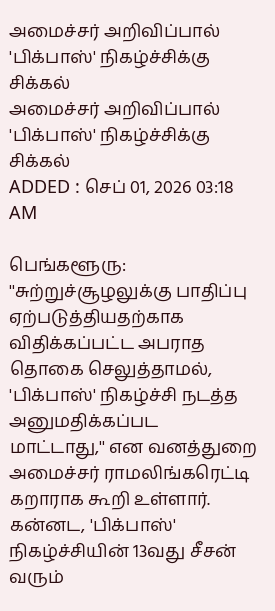அமைச்சர் அறிவிப்பால் 'பிக்பாஸ்' நிகழ்ச்சிக்கு சிக்கல்
அமைச்சர் அறிவிப்பால் 'பிக்பாஸ்' நிகழ்ச்சிக்கு சிக்கல்
ADDED : செப் 01, 2026 03:18 AM

பெங்களூரு: ''சுற்றுச்சூழலுக்கு பாதிப்பு ஏற்படுத்தியதற்காக விதிக்கப்பட்ட அபராத தொகை செலுத்தாமல், 'பிக்பாஸ்' நிகழ்ச்சி நடத்த அனுமதிக்கப்பட மாட்டாது,'' என வனத்துறை அமைச்சர் ராமலிங்கரெட்டி கறாராக கூறி உள்ளார்.
கன்னட, 'பிக்பாஸ்' நிகழ்ச்சியின் 13வது சீசன் வரும்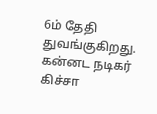6ம் தேதி துவங்குகிறது. கன்னட நடிகர் கிச்சா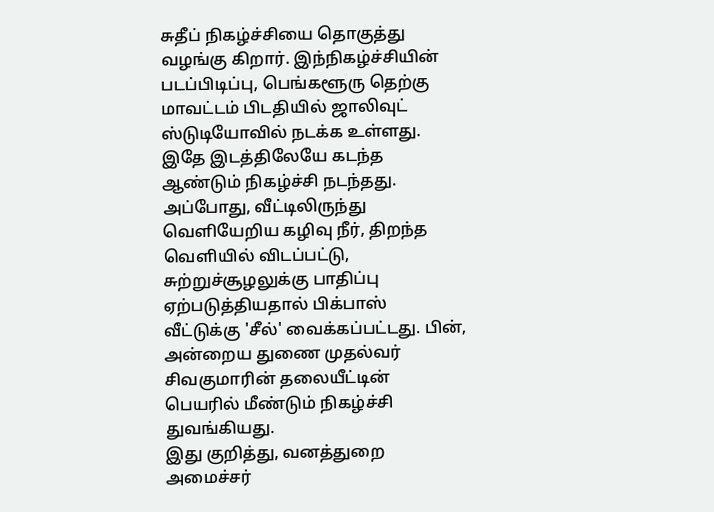சுதீப் நிகழ்ச்சியை தொகுத்து வழங்கு கிறார். இந்நிகழ்ச்சியின் படப்பிடிப்பு, பெங்களூரு தெற்கு மாவட்டம் பிடதியில் ஜாலிவுட் ஸ்டுடியோவில் நடக்க உள்ளது.
இதே இடத்திலேயே கடந்த ஆண்டும் நிகழ்ச்சி நடந்தது. அப்போது, வீட்டிலிருந்து வெளியேறிய கழிவு நீர், திறந்த வெளியில் விடப்பட்டு, சுற்றுச்சூழலுக்கு பாதிப்பு ஏற்படுத்தியதால் பிக்பாஸ் வீட்டுக்கு 'சீல்' வைக்கப்பட்டது. பின், அன்றைய துணை முதல்வர் சிவகுமாரின் தலையீட்டின் பெயரில் மீண்டும் நிகழ்ச்சி துவங்கியது.
இது குறித்து, வனத்துறை அமைச்சர்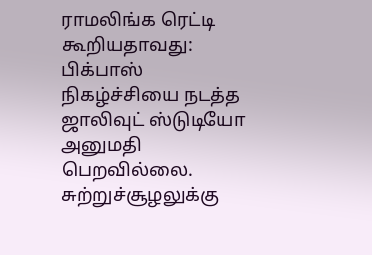ராமலிங்க ரெட்டி கூறியதாவது:
பிக்பாஸ் நிகழ்ச்சியை நடத்த ஜாலிவுட் ஸ்டுடியோ அனுமதி பெறவில்லை. சுற்றுச்சூழலுக்கு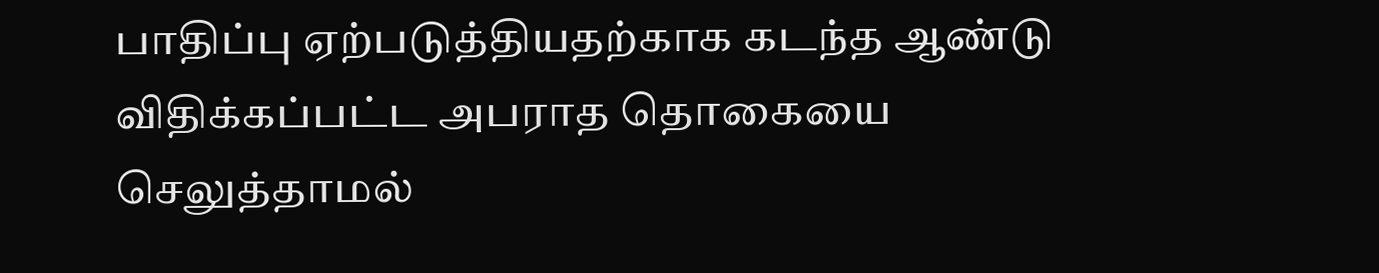பாதிப்பு ஏற்படுத்தியதற்காக கடந்த ஆண்டு விதிக்கப்பட்ட அபராத தொகையை செலுத்தாமல்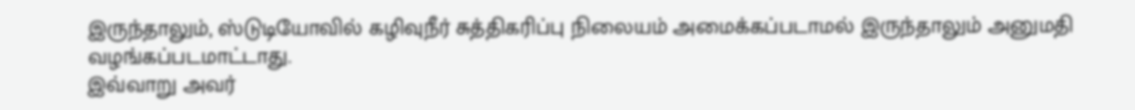இருந்தாலும், ஸ்டுடியோவில் கழிவுநீர் சுத்திகரிப்பு நிலையம் அமைக்கப்படாமல் இருந்தாலும் அனுமதி வழங்கப்படமாட்டாது.
இவ்வாறு அவர்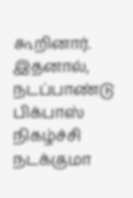கூறினார்.
இதனால், நடப்பாண்டு பிக்பாஸ் நிகழ்ச்சி நடக்குமா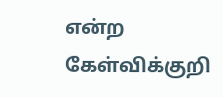என்ற கேள்விக்குறி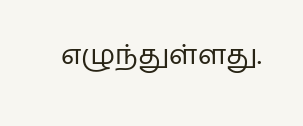எழுந்துள்ளது.